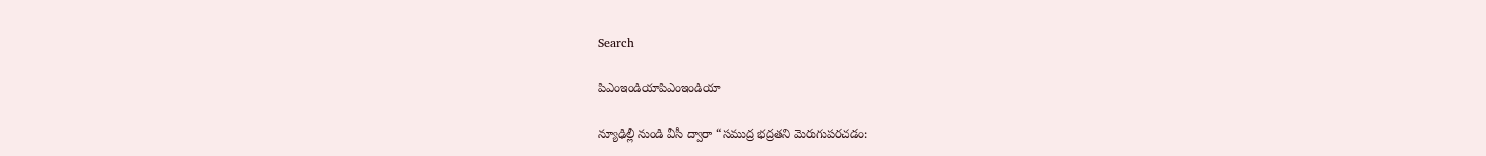Search

పిఎంఇండియాపిఎంఇండియా

న్యూఢిల్లీ నుండి వీసీ ద్వారా “సముద్ర భద్రతని మెరుగుపరచడం: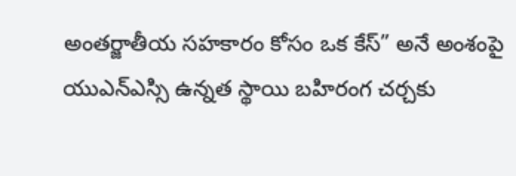అంతర్జాతీయ సహకారం కోసం ఒక కేస్” అనే అంశంపై యుఎన్ఎస్సి ఉన్నత స్థాయి బహిరంగ చర్చకు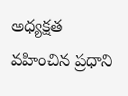అధ్యక్షత వహించిన ప్రధాని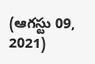(ఆగస్టు 09, 2021)